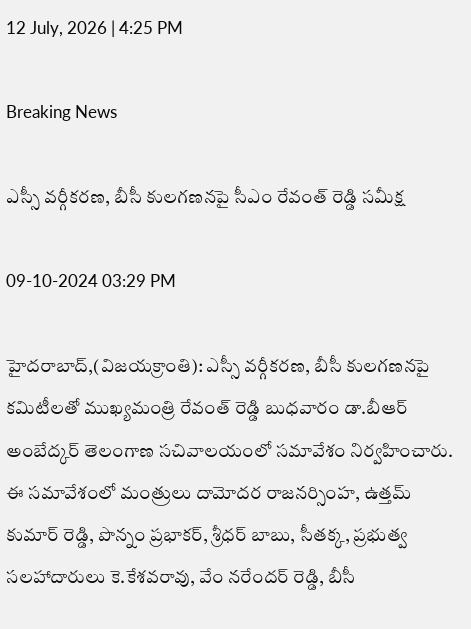12 July, 2026 | 4:25 PM

Breaking News

ఎస్సీ వర్గీకరణ, బీసీ కులగణనపై సీఎం రేవంత్ రెడ్డి సమీక్ష

09-10-2024 03:29 PM

హైదరాబాద్,(విజయక్రాంతి): ఎస్సీ వర్గీకరణ, బీసీ కులగణనపై కమిటీలతో ముఖ్యమంత్రి రేవంత్ రెడ్డి బుధవారం డా.బీఆర్ అంబేద్కర్ తెలంగాణ సచివాలయంలో సమావేశం నిర్వహించారు. ఈ సమావేశంలో మంత్రులు దామోదర రాజనర్సింహ, ఉత్తమ్ కుమార్ రెడ్డి, పొన్నం ప్రభాకర్, శ్రీధర్ బాబు, సీతక్క, ప్రభుత్వ సలహాదారులు కె.కేశవరావు, వేం నరేందర్ రెడ్డి, బీసీ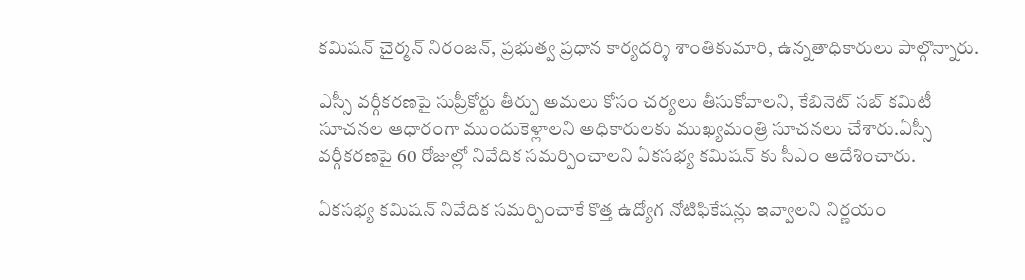కమిషన్ చైర్మన్ నిరంజన్, ప్రభుత్వ ప్రధాన కార్యదర్శి శాంతికుమారి, ఉన్నతాధికారులు పాల్గొన్నారు.

ఎస్సీ వర్గీకరణపై సుప్రీకోర్టు తీర్పు అమలు కోసం చర్యలు తీసుకోవాలని, కేబినెట్ సబ్ కమిటీ సూచనల ఆధారంగా ముందుకెళ్లాలని అధికారులకు ముఖ్యమంత్రి సూచనలు చేశారు.ఏస్సీ వర్గీకరణపై 60 రోజుల్లో నివేదిక సమర్పించాలని ఏకసభ్య కమిషన్ కు సీఎం ఆదేశించారు.

ఏకసభ్య కమిషన్ నివేదిక సమర్పించాకే కొత్త ఉద్యోగ నోటిఫికేషన్లు ఇవ్వాలని నిర్ణయం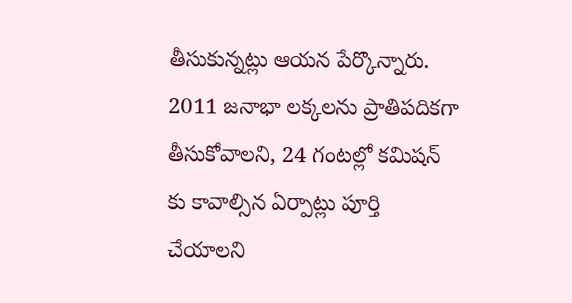తీసుకున్నట్లు ఆయన పేర్కొన్నారు. 2011 జనాభా లక్కలను ప్రాతిపదికగా తీసుకోవాలని, 24 గంటల్లో కమిషన్ కు కావాల్సిన ఏర్పాట్లు పూర్తి చేయాలని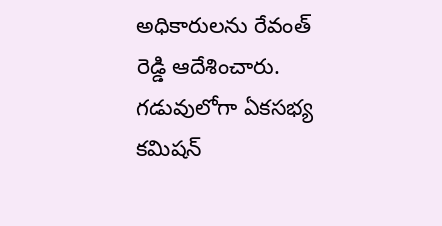అధికారులను రేవంత్ రెడ్డి ఆదేశించారు. గడువులోగా ఏకసభ్య కమిషన్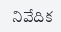నివేదిక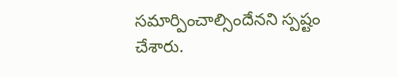సమార్పించాల్సిందేనని స్పష్టం చేశారు.